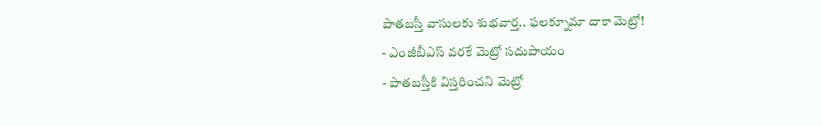పాతబస్తీ వాసులకు శుభవార్త.. ఫలక్నూమా దాకా మెట్రో!
- ఎంజీబీఎస్ వరకే మెట్రో సదుపాయం
- పాతబస్తీకి విస్తరించని మెట్రో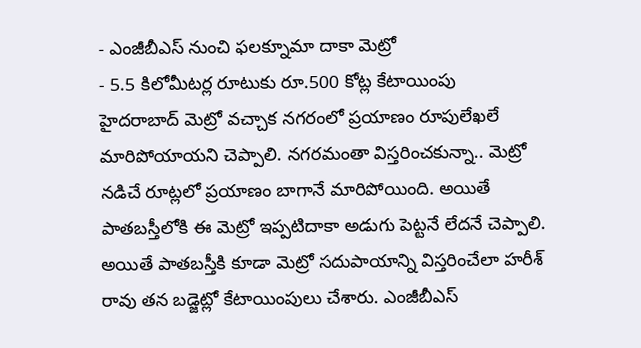- ఎంజీబీఎస్ నుంచి ఫలక్నూమా దాకా మెట్రో
- 5.5 కిలోమీటర్ల రూటుకు రూ.500 కోట్ల కేటాయింపు
హైదరాబాద్ మెట్రో వచ్చాక నగరంలో ప్రయాణం రూపులేఖలే మారిపోయాయని చెప్పాలి. నగరమంతా విస్తరించకున్నా.. మెట్రో నడిచే రూట్లలో ప్రయాణం బాగానే మారిపోయింది. అయితే పాతబస్తీలోకి ఈ మెట్రో ఇప్పటిదాకా అడుగు పెట్టనే లేదనే చెప్పాలి. అయితే పాతబస్తీకి కూడా మెట్రో సదుపాయాన్ని విస్తరించేలా హరీశ్ రావు తన బడ్జెట్లో కేటాయింపులు చేశారు. ఎంజీబీఎస్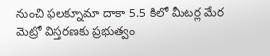నుంచి ఫలక్నూమా దాకా 5.5 కిలో మీటర్ల మేర మెట్రో విస్తరణకు ప్రభుత్వం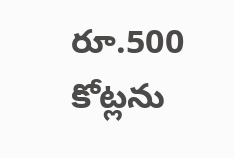రూ.500 కోట్లను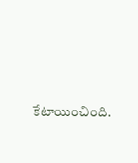కేటాయించింది.